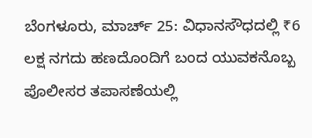ಬೆಂಗಳೂರು, ಮಾರ್ಚ್ 25: ವಿಧಾನಸೌಧದಲ್ಲಿ ₹6 ಲಕ್ಷ ನಗದು ಹಣದೊಂದಿಗೆ ಬಂದ ಯುವಕನೊಬ್ಬ ಪೊಲೀಸರ ತಪಾಸಣೆಯಲ್ಲಿ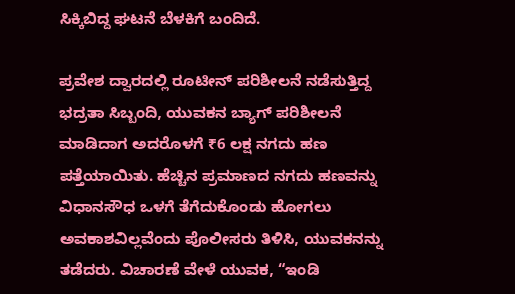ಸಿಕ್ಕಿಬಿದ್ದ ಘಟನೆ ಬೆಳಕಿಗೆ ಬಂದಿದೆ.

ಪ್ರವೇಶ ದ್ವಾರದಲ್ಲಿ ರೂಟೀನ್ ಪರಿಶೀಲನೆ ನಡೆಸುತ್ತಿದ್ದ ಭದ್ರತಾ ಸಿಬ್ಬಂದಿ, ಯುವಕನ ಬ್ಯಾಗ್ ಪರಿಶೀಲನೆ ಮಾಡಿದಾಗ ಅದರೊಳಗೆ ₹6 ಲಕ್ಷ ನಗದು ಹಣ ಪತ್ತೆಯಾಯಿತು. ಹೆಚ್ಚಿನ ಪ್ರಮಾಣದ ನಗದು ಹಣವನ್ನು ವಿಧಾನಸೌಧ ಒಳಗೆ ತೆಗೆದುಕೊಂಡು ಹೋಗಲು ಅವಕಾಶವಿಲ್ಲವೆಂದು ಪೊಲೀಸರು ತಿಳಿಸಿ, ಯುವಕನನ್ನು ತಡೆದರು. ವಿಚಾರಣೆ ವೇಳೆ ಯುವಕ, “ಇಂಡಿ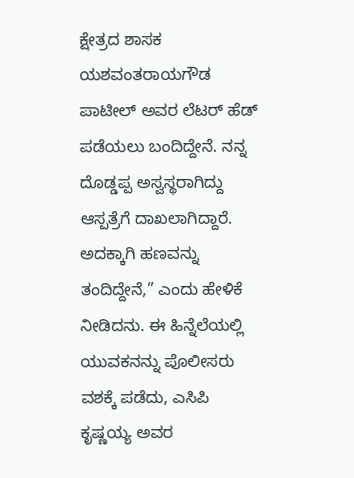ಕ್ಷೇತ್ರದ ಶಾಸಕ ಯಶವಂತರಾಯಗೌಡ ಪಾಟೀಲ್ ಅವರ ಲೆಟರ್ ಹೆಡ್ ಪಡೆಯಲು ಬಂದಿದ್ದೇನೆ. ನನ್ನ ದೊಡ್ಡಪ್ಪ ಅಸ್ವಸ್ಥರಾಗಿದ್ದು ಆಸ್ಪತ್ರೆಗೆ ದಾಖಲಾಗಿದ್ದಾರೆ. ಅದಕ್ಕಾಗಿ ಹಣವನ್ನು ತಂದಿದ್ದೇನೆ,” ಎಂದು ಹೇಳಿಕೆ ನೀಡಿದನು. ಈ ಹಿನ್ನೆಲೆಯಲ್ಲಿ ಯುವಕನನ್ನು ಪೊಲೀಸರು ವಶಕ್ಕೆ ಪಡೆದು, ಎಸಿಪಿ ಕೃಷ್ಣಯ್ಯ ಅವರ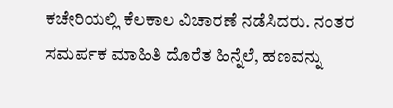ಕಚೇರಿಯಲ್ಲಿ ಕೆಲಕಾಲ ವಿಚಾರಣೆ ನಡೆಸಿದರು. ನಂತರ ಸಮರ್ಪಕ ಮಾಹಿತಿ ದೊರೆತ ಹಿನ್ನೆಲೆ, ಹಣವನ್ನು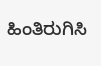ಹಿಂತಿರುಗಿಸಿ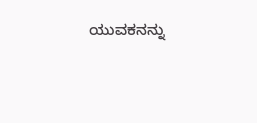ಯುವಕನನ್ನು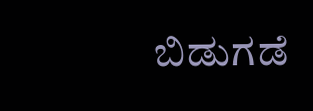ಬಿಡುಗಡೆ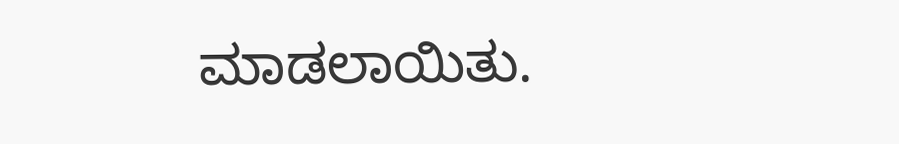ಮಾಡಲಾಯಿತು.